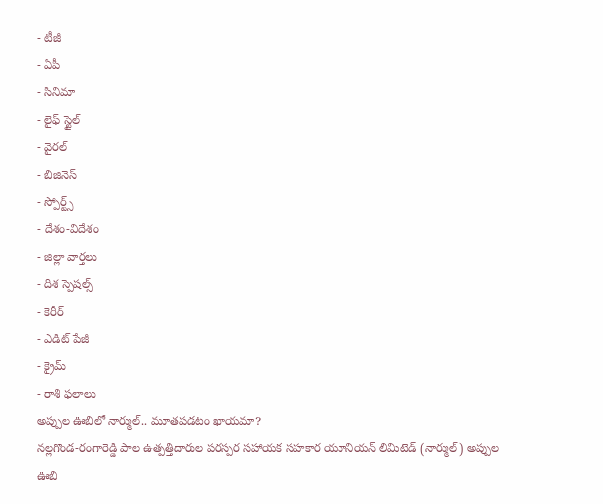- టీజీ
- ఏపీ
- సినిమా
- లైఫ్ స్టైల్
- వైరల్
- బిజినెస్
- స్పోర్ట్స్
- దేశం-విదేశం
- జిల్లా వార్తలు
- దిశ స్పెషల్స్
- కెరీర్
- ఎడిట్ పేజీ
- క్రైమ్
- రాశి ఫలాలు
అప్పుల ఊబిలో నార్ముల్.. మూతపడటం ఖాయమా?
నల్లగొండ-రంగారెడ్డి పాల ఉత్పత్తిదారుల పరస్పర సహాయక సహకార యూనియన్ లిమిటెడ్ (నార్ముల్) అప్పుల ఊబి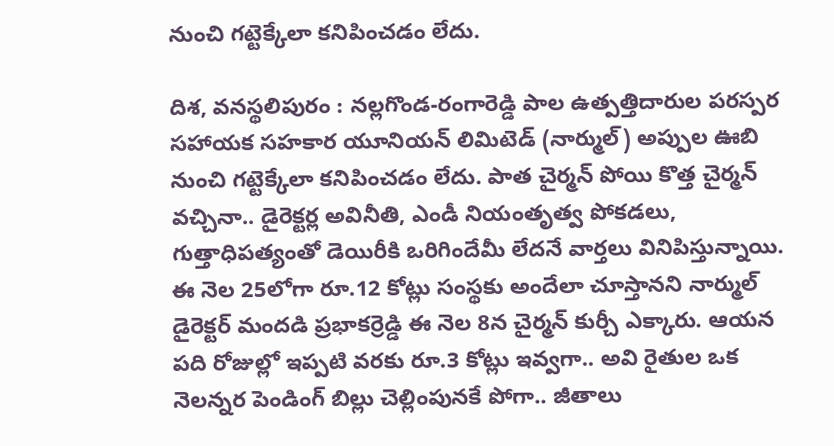నుంచి గట్టెక్కేలా కనిపించడం లేదు.

దిశ, వనస్థలిపురం : నల్లగొండ-రంగారెడ్డి పాల ఉత్పత్తిదారుల పరస్పర సహాయక సహకార యూనియన్ లిమిటెడ్ (నార్ముల్) అప్పుల ఊబి నుంచి గట్టెక్కేలా కనిపించడం లేదు. పాత చైర్మన్ పోయి కొత్త చైర్మన్ వచ్చినా.. డైరెక్టర్ల అవినీతి, ఎండీ నియంతృత్వ పోకడలు, గుత్తాధిపత్యంతో డెయిరీకి ఒరిగిందేమీ లేదనే వార్తలు వినిపిస్తున్నాయి. ఈ నెల 25లోగా రూ.12 కోట్లు సంస్థకు అందేలా చూస్తానని నార్ముల్ డైరెక్టర్ మందడి ప్రభాకర్రెడ్డి ఈ నెల 8న చైర్మన్ కుర్చీ ఎక్కారు. ఆయన పది రోజుల్లో ఇప్పటి వరకు రూ.3 కోట్లు ఇవ్వగా.. అవి రైతుల ఒక నెలన్నర పెండింగ్ బిల్లు చెల్లింపునకే పోగా.. జీతాలు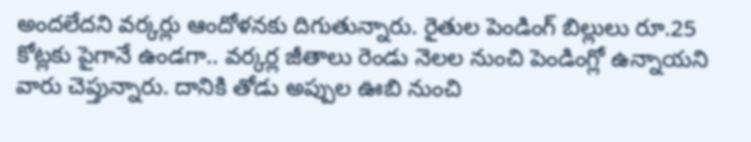అందలేదని వర్కర్లు ఆందోళనకు దిగుతున్నారు. రైతుల పెండింగ్ బిల్లులు రూ.25 కోట్లకు పైగానే ఉండగా.. వర్కర్ల జీతాలు రెండు నెలల నుంచి పెండింగ్లో ఉన్నాయని వారు చెప్తున్నారు. దానికి తోడు అప్పుల ఊబి నుంచి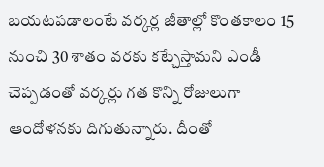బయటపడాలంటే వర్కర్ల జీతాల్లో కొంతకాలం 15 నుంచి 30 శాతం వరకు కట్చేస్తామని ఎండీ చెప్పడంతో వర్కర్లు గత కొన్ని రోజులుగా ఆందోళనకు దిగుతున్నారు. దీంతో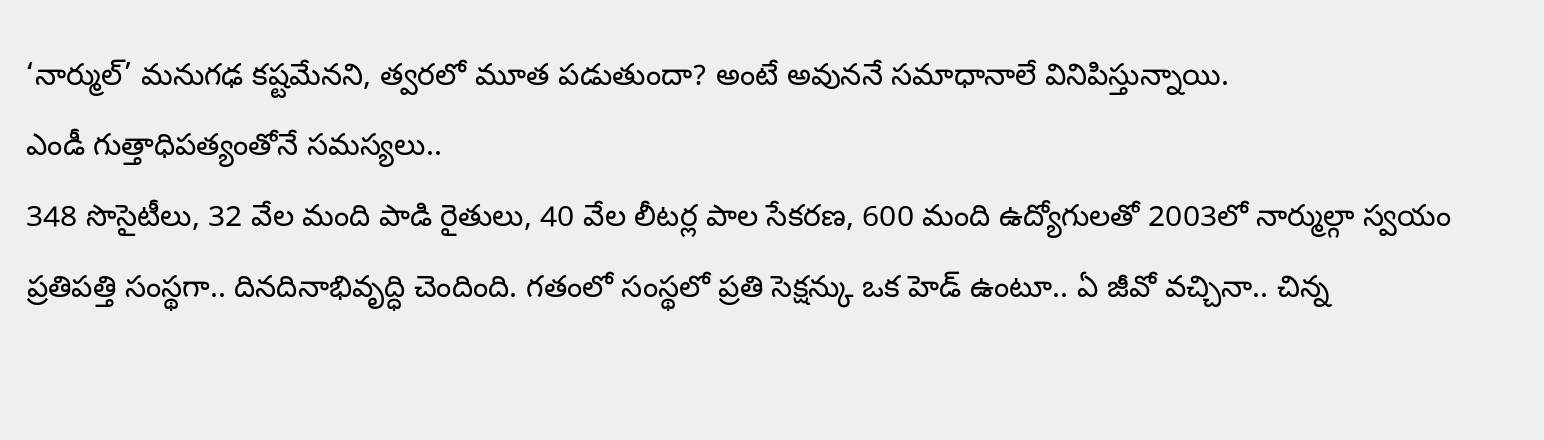‘నార్ముల్’ మనుగఢ కష్టమేనని, త్వరలో మూత పడుతుందా? అంటే అవుననే సమాధానాలే వినిపిస్తున్నాయి.
ఎండీ గుత్తాధిపత్యంతోనే సమస్యలు..
348 సొసైటీలు, 32 వేల మంది పాడి రైతులు, 40 వేల లీటర్ల పాల సేకరణ, 600 మంది ఉద్యోగులతో 2003లో నార్ముల్గా స్వయం ప్రతిపత్తి సంస్థగా.. దినదినాభివృద్ధి చెందింది. గతంలో సంస్థలో ప్రతి సెక్షన్కు ఒక హెడ్ ఉంటూ.. ఏ జీవో వచ్చినా.. చిన్న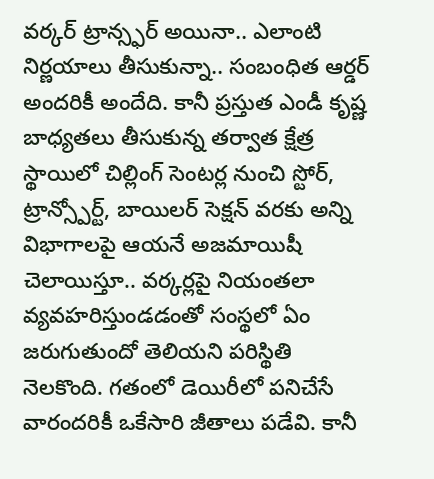వర్కర్ ట్రాన్స్ఫర్ అయినా.. ఎలాంటి నిర్ణయాలు తీసుకున్నా.. సంబంధిత ఆర్డర్ అందరికీ అందేది. కానీ ప్రస్తుత ఎండీ కృష్ణ బాధ్యతలు తీసుకున్న తర్వాత క్షేత్ర స్థాయిలో చిల్లింగ్ సెంటర్ల నుంచి స్టోర్, ట్రాన్స్పోర్ట్, బాయిలర్ సెక్షన్ వరకు అన్ని విభాగాలపై ఆయనే అజమాయిషీ చెలాయిస్తూ.. వర్కర్లపై నియంతలా వ్యవహరిస్తుండడంతో సంస్థలో ఏం జరుగుతుందో తెలియని పరిస్థితి నెలకొంది. గతంలో డెయిరీలో పనిచేసే వారందరికీ ఒకేసారి జీతాలు పడేవి. కానీ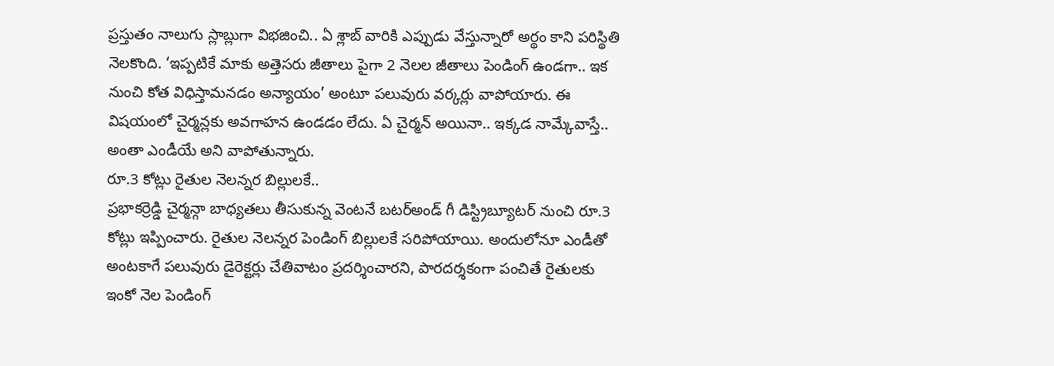ప్రస్తుతం నాలుగు స్లాబ్లుగా విభజించి.. ఏ శ్లాబ్ వారికి ఎప్పుడు వేస్తున్నారో అర్థం కాని పరిస్థితి నెలకొంది. ‘ఇప్పటికే మాకు అత్తెసరు జీతాలు పైగా 2 నెలల జీతాలు పెండింగ్ ఉండగా.. ఇక నుంచి కోత విధిస్తామనడం అన్యాయం’ అంటూ పలువురు వర్కర్లు వాపోయారు. ఈ విషయంలో చైర్మన్లకు అవగాహన ఉండడం లేదు. ఏ చైర్మన్ అయినా.. ఇక్కడ నామ్కేవాస్తే.. అంతా ఎండీయే అని వాపోతున్నారు.
రూ.3 కోట్లు రైతుల నెలన్నర బిల్లులకే..
ప్రభాకర్రెడ్డి చైర్మన్గా బాధ్యతలు తీసుకున్న వెంటనే బటర్అండ్ గీ డిస్ట్రిబ్యూటర్ నుంచి రూ.3 కోట్లు ఇప్పించారు. రైతుల నెలన్నర పెండింగ్ బిల్లులకే సరిపోయాయి. అందులోనూ ఎండీతో అంటకాగే పలువురు డైరెక్టర్లు చేతివాటం ప్రదర్శించారని, పారదర్శకంగా పంచితే రైతులకు ఇంకో నెల పెండింగ్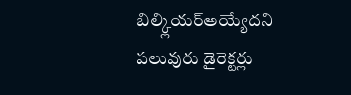బిల్క్లియర్అయ్యేదని పలువురు డైరెక్టర్లు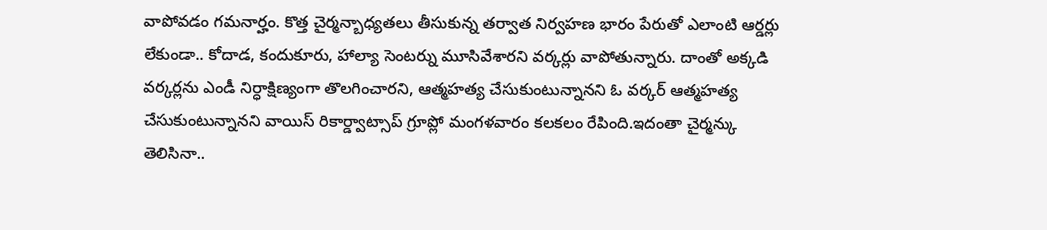వాపోవడం గమనార్హం. కొత్త చైర్మన్బాధ్యతలు తీసుకున్న తర్వాత నిర్వహణ భారం పేరుతో ఎలాంటి ఆర్డర్లు లేకుండా.. కోదాడ, కందుకూరు, హాల్యా సెంటర్ను మూసివేశారని వర్కర్లు వాపోతున్నారు. దాంతో అక్కడి వర్కర్లను ఎండీ నిర్ధాక్షిణ్యంగా తొలగించారని, ఆత్మహత్య చేసుకుంటున్నానని ఓ వర్కర్ ఆత్మహత్య చేసుకుంటున్నానని వాయిస్ రికార్డ్వాట్సాప్ గ్రూప్లో మంగళవారం కలకలం రేపింది.ఇదంతా చైర్మన్కు తెలిసినా..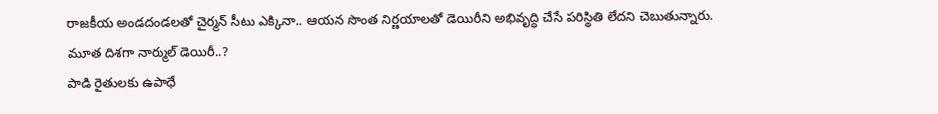రాజకీయ అండదండలతో చైర్మన్ సీటు ఎక్కినా.. ఆయన సొంత నిర్ణయాలతో డెయిరీని అభివృద్ధి చేసే పరిస్థితి లేదని చెబుతున్నారు.
మూత దిశగా నార్ముల్ డెయిరీ..?
పాడి రైతులకు ఉపాధే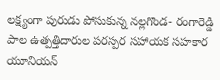లక్ష్యంగా పురుడు పోసుకున్న నల్లగొండ- రంగారెడ్డి పాల ఉత్పత్తిదారుల పరస్పర సహాయక సహకార యూనియన్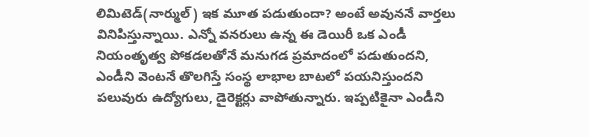లిమిటెడ్(నార్ముల్) ఇక మూత పడుతుందా? అంటే అవుననే వార్తలు వినిపిస్తున్నాయి. ఎన్నో వనరులు ఉన్న ఈ డెయిరీ ఒక ఎండీ నియంతృత్వ పోకడలతోనే మనుగడ ప్రమాదంలో పడుతుందని, ఎండీని వెంటనే తొలగిస్తే సంస్థ లాభాల బాటలో పయనిస్తుందని పలువురు ఉద్యోగులు, డైరెక్టర్లు వాపోతున్నారు. ఇప్పటికైనా ఎండీని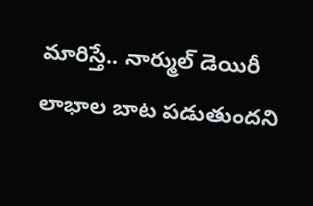మారిస్తే.. నార్ముల్ డెయిరీ లాభాల బాట పడుతుందని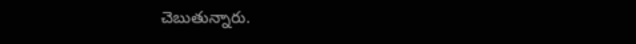చెబుతున్నారు.